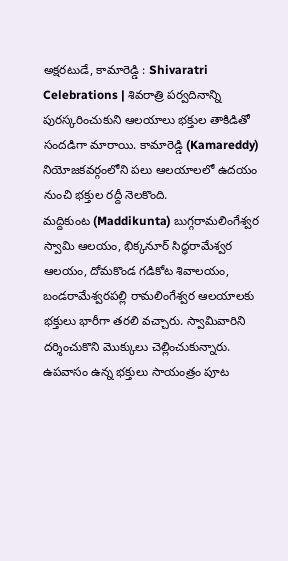అక్షరటుడే, కామారెడ్డి : Shivaratri Celebrations | శివరాత్రి పర్వదినాన్ని పురస్కరించుకుని ఆలయాలు భక్తుల తాకిడితో సందడిగా మారాయి. కామారెడ్డి (Kamareddy) నియోజకవర్గంలోని పలు ఆలయాలలో ఉదయం నుంచి భక్తుల రద్దీ నెలకొంది.
మద్దికుంట (Maddikunta) బుగ్గరామలింగేశ్వర స్వామి ఆలయం, భిక్కనూర్ సిద్ధరామేశ్వర ఆలయం, దోమకొండ గడికోట శివాలయం, బండరామేశ్వరపల్లి రామలింగేశ్వర ఆలయాలకు భక్తులు భారీగా తరలి వచ్చారు. స్వామివారిని దర్శించుకొని మొక్కులు చెల్లించుకున్నారు. ఉపవాసం ఉన్న భక్తులు సాయంత్రం పూట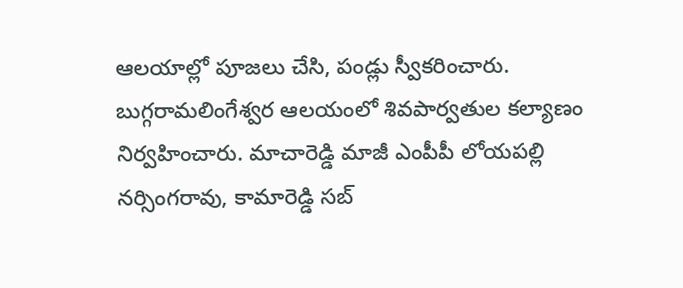ఆలయాల్లో పూజలు చేసి, పండ్లు స్వీకరించారు.
బుగ్గరామలింగేశ్వర ఆలయంలో శివపార్వతుల కల్యాణం నిర్వహించారు. మాచారెడ్డి మాజీ ఎంపీపీ లోయపల్లి నర్సింగరావు, కామారెడ్డి సబ్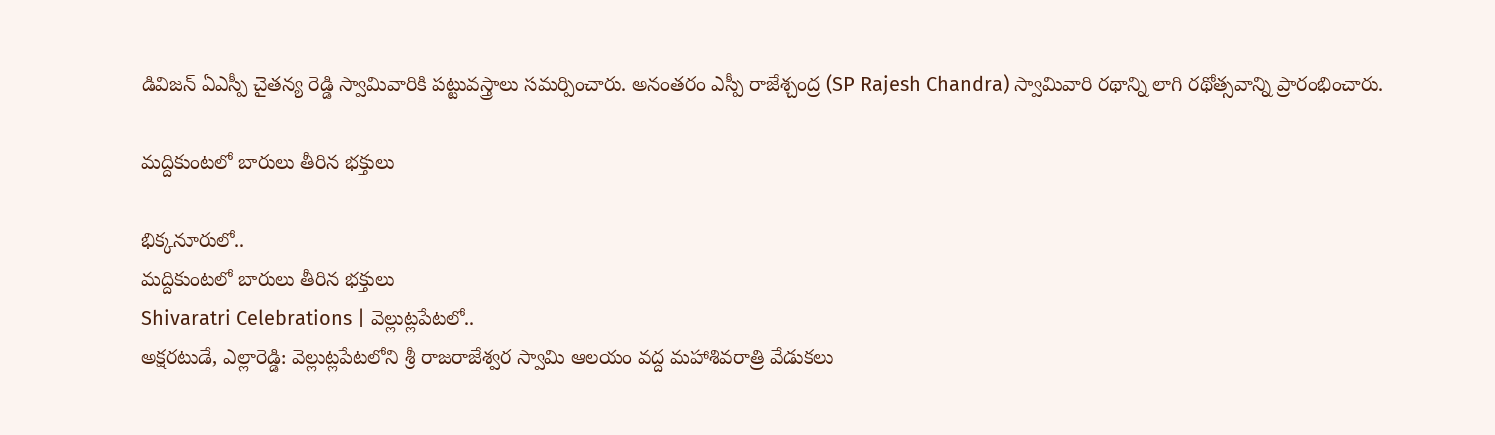డివిజన్ ఏఎస్పీ చైతన్య రెడ్డి స్వామివారికి పట్టువస్త్రాలు సమర్పించారు. అనంతరం ఎస్పీ రాజేశ్చంద్ర (SP Rajesh Chandra) స్వామివారి రథాన్ని లాగి రథోత్సవాన్ని ప్రారంభించారు.

మద్దికుంటలో బారులు తీరిన భక్తులు

భిక్కనూరులో..
మద్దికుంటలో బారులు తీరిన భక్తులు
Shivaratri Celebrations | వెల్లుట్లపేటలో..
అక్షరటుడే, ఎల్లారెడ్డి: వెల్లుట్లపేటలోని శ్రీ రాజరాజేశ్వర స్వామి ఆలయం వద్ద మహాశివరాత్రి వేడుకలు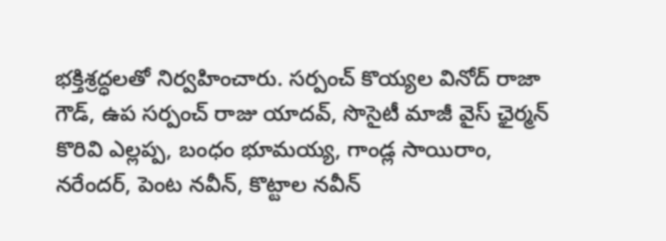భక్తిశ్రద్ధలతో నిర్వహించారు. సర్పంచ్ కొయ్యల వినోద్ రాజా గౌడ్, ఉప సర్పంచ్ రాజు యాదవ్, సొసైటీ మాజీ వైస్ ఛైర్మన్ కొరివి ఎల్లప్ప, బంధం భూమయ్య, గాండ్ల సాయిరాం, నరేందర్, పెంట నవీన్, కొట్టాల నవీన్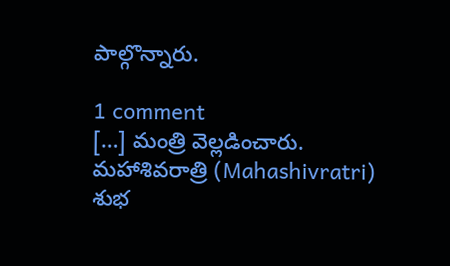పాల్గొన్నారు.

1 comment
[…] మంత్రి వెల్లడించారు. మహాశివరాత్రి (Mahashivratri) శుభ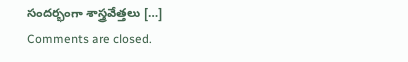సందర్భంగా శాస్త్రవేత్తలు […]
Comments are closed.